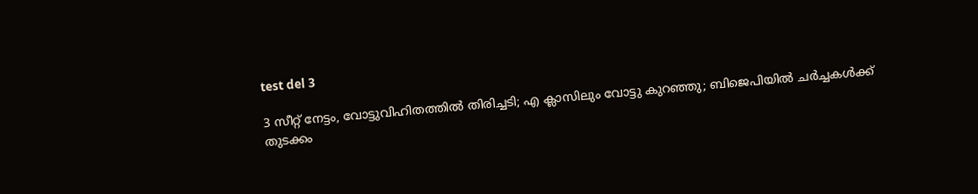test del 3

3 സീറ്റ് നേട്ടം, വോട്ടുവിഹിതത്തിൽ തിരിച്ചടി; എ ക്ലാസിലും വോട്ടു കുറഞ്ഞു; ബിജെപിയിൽ ചർച്ചകൾക്ക് തുടക്കം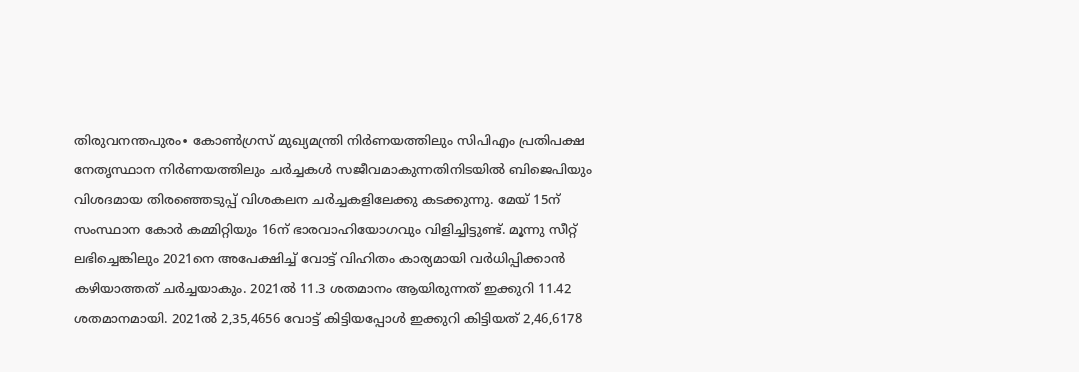തിരുവനന്തപുരം∙ കോണ്‍ഗ്രസ് മുഖ്യമന്ത്രി നിര്‍ണയത്തിലും സിപിഎം പ്രതിപക്ഷ നേതൃസ്ഥാന നിര്‍ണയത്തിലും ചര്‍ച്ചകള്‍ സജീവമാകുന്നതിനിടയില്‍ ബിജെപിയും വിശദമായ തിരഞ്ഞെടുപ്പ് വിശകലന ചര്‍ച്ചകളിലേക്കു കടക്കുന്നു. മേയ് 15ന് സംസ്ഥാന കോര്‍ കമ്മിറ്റിയും 16ന് ഭാരവാഹിയോഗവും വിളിച്ചിട്ടുണ്ട്. മൂന്നു സീറ്റ് ലഭിച്ചെങ്കിലും 2021നെ അപേക്ഷിച്ച് വോട്ട് വിഹിതം കാര്യമായി വര്‍ധിപ്പിക്കാന്‍ കഴിയാത്തത് ചര്‍ച്ചയാകും. 2021ല്‍ 11.3 ശതമാനം ആയിരുന്നത് ഇക്കുറി 11.42 ശതമാനമായി. 2021ല്‍ 2,35,4656 വോട്ട് കിട്ടിയപ്പോള്‍ ഇക്കുറി കിട്ടിയത് 2,46,6178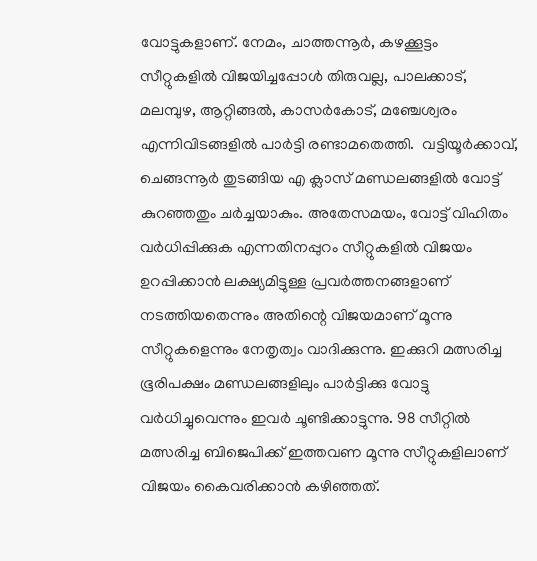വോട്ടുകളാണ്. നേമം, ചാത്തന്നൂർ, കഴക്കൂട്ടം സീറ്റുകളിൽ വിജയിച്ചപ്പോൾ തിരുവല്ല, പാലക്കാട്, മലമ്പുഴ, ആറ്റിങ്ങല്‍, കാസര്‍കോട്, മഞ്ചേശ്വരം എന്നിവിടങ്ങളില്‍ പാര്‍ട്ടി രണ്ടാമതെത്തി.  വട്ടിയൂര്‍ക്കാവ്, ചെങ്ങന്നൂര്‍ തുടങ്ങിയ എ ക്ലാസ് മണ്ഡലങ്ങളില്‍ വോട്ട് കുറഞ്ഞതും ചര്‍ച്ചയാകും. അതേസമയം, വോട്ട് വിഹിതം വര്‍ധിപ്പിക്കുക എന്നതിനപ്പുറം സീറ്റുകളില്‍ വിജയം ഉറപ്പിക്കാന്‍ ലക്ഷ്യമിട്ടുള്ള പ്രവര്‍ത്തനങ്ങളാണ് നടത്തിയതെന്നും അതിന്റെ വിജയമാണ് മൂന്നു സീറ്റുകളെന്നും നേതൃത്വം വാദിക്കുന്നു. ഇക്കുറി മത്സരിച്ച ഭൂരിപക്ഷം മണ്ഡലങ്ങളിലും പാര്‍ട്ടിക്കു വോട്ടു വര്‍ധിച്ചുവെന്നും ഇവര്‍ ചൂണ്ടിക്കാട്ടുന്നു. 98 സീറ്റില്‍ മത്സരിച്ച ബിജെപിക്ക് ഇത്തവണ മൂന്നു സീറ്റുകളിലാണ് വിജയം കൈവരിക്കാന്‍ കഴിഞ്ഞത്.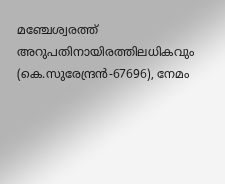മഞ്ചേശ്വരത്ത് അറുപതിനായിരത്തിലധികവും (കെ.സുരേന്ദ്രന്‍-67696), നേമം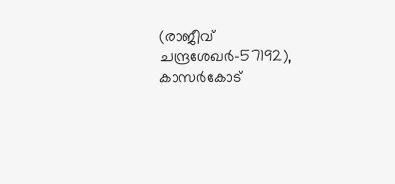(രാജീവ് ചന്ദ്രശേഖര്‍-57192), കാസര്‍കോട്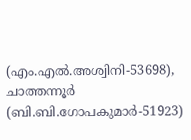(എം.എല്‍.അശ്വിനി-53698), ചാത്തന്നൂര്‍ (ബി.ബി.ഗോപകുമാര്‍-51923)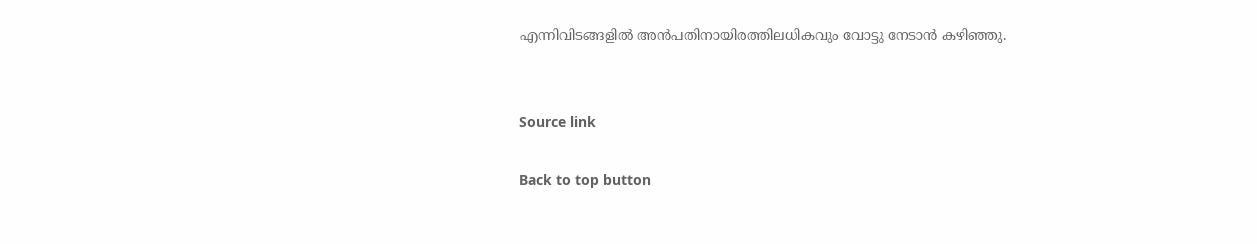എന്നിവിടങ്ങളില്‍ അൻപതിനായിരത്തിലധികവും വോട്ടു നേടാന്‍ കഴിഞ്ഞു.


Source link

Back to top button